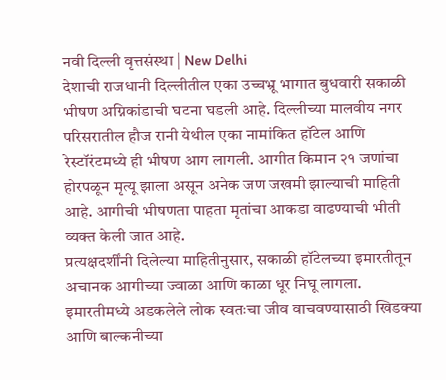नवी दिल्ली वृत्तसंस्था | New Delhi
देशाची राजधानी दिल्लीतील एका उच्चभ्रू भागात बुधवारी सकाळी भीषण अग्निकांडाची घटना घडली आहे. दिल्लीच्या मालवीय नगर परिसरातील हौज रानी येथील एका नामांकित हॉटेल आणि रेस्टॉरंटमध्ये ही भीषण आग लागली. आगीत किमान २१ जणांचा होरपळून मृत्यू झाला असून अनेक जण जखमी झाल्याची माहिती आहे. आगीची भीषणता पाहता मृतांचा आकडा वाढण्याची भीती व्यक्त केली जात आहे.
प्रत्यक्षदर्शींनी दिलेल्या माहितीनुसार, सकाळी हॉटेलच्या इमारतीतून अचानक आगीच्या ज्वाळा आणि काळा धूर निघू लागला. इमारतीमध्ये अडकलेले लोक स्वतःचा जीव वाचवण्यासाठी खिडक्या आणि बाल्कनीच्या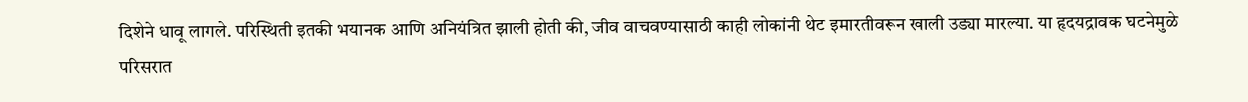दिशेने धावू लागले. परिस्थिती इतकी भयानक आणि अनियंत्रित झाली होती की, जीव वाचवण्यासाठी काही लोकांनी थेट इमारतीवरून खाली उड्या मारल्या. या हृदयद्रावक घटनेमुळे परिसरात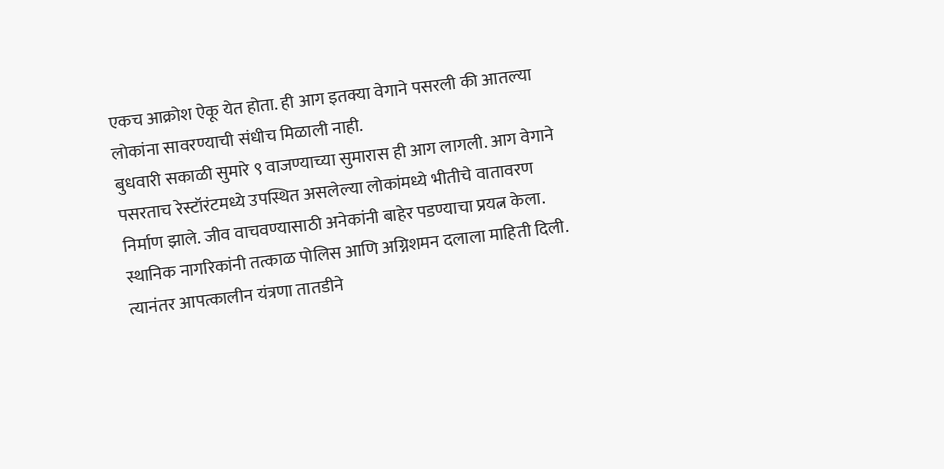एकच आक्रोश ऐकू येत होता. ही आग इतक्या वेगाने पसरली की आतल्या लोकांना सावरण्याची संधीच मिळाली नाही.
बुधवारी सकाळी सुमारे ९ वाजण्याच्या सुमारास ही आग लागली. आग वेगाने पसरताच रेस्टॉरंटमध्ये उपस्थित असलेल्या लोकांमध्ये भीतीचे वातावरण निर्माण झाले. जीव वाचवण्यासाठी अनेकांनी बाहेर पडण्याचा प्रयत्न केला. स्थानिक नागरिकांनी तत्काळ पोलिस आणि अग्निशमन दलाला माहिती दिली. त्यानंतर आपत्कालीन यंत्रणा तातडीने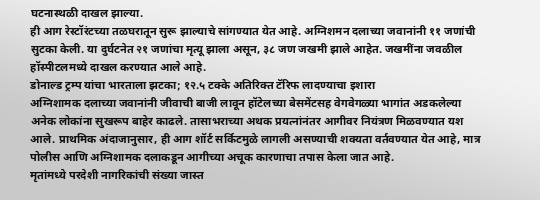घटनास्थळी दाखल झाल्या.
ही आग रेस्टॉरंटच्या तळघरातून सुरू झाल्याचे सांगण्यात येत आहे. अग्निशमन दलाच्या जवानांनी ११ जणांची सुटका केली. या दुर्घटनेत २१ जणांचा मृत्यू झाला असून, ३८ जण जखमी झाले आहेत. जखमींना जवळील हॉस्पीटलमध्ये दाखल करण्यात आले आहे.
डोनाल्ड ट्रम्प यांचा भारताला झटका; १२.५ टक्के अतिरिक्त टॅरिफ लादण्याचा इशारा
अग्निशामक दलाच्या जवानांनी जीवाची बाजी लावून हॉटेलच्या बेसमेंटसह वेगवेगळ्या भागांत अडकलेल्या अनेक लोकांना सुखरूप बाहेर काढले. तासाभराच्या अथक प्रयत्नांनंतर आगीवर नियंत्रण मिळवण्यात यश आले. प्राथमिक अंदाजानुसार, ही आग शॉर्ट सर्किटमुळे लागली असण्याची शक्यता वर्तवण्यात येत आहे, मात्र पोलीस आणि अग्निशामक दलाकडून आगीच्या अचूक कारणाचा तपास केला जात आहे.
मृतांमध्ये परदेशी नागरिकांची संख्या जास्त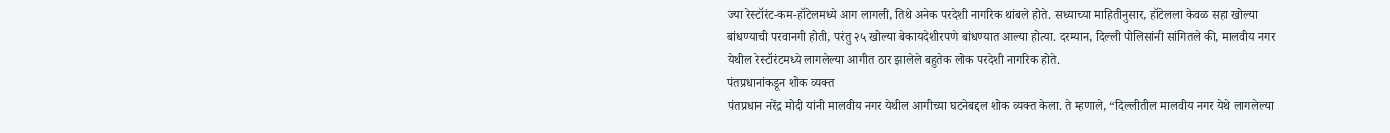ज्या रेस्टॉरंट-कम-हॉटेलमध्ये आग लागली, तिथे अनेक परदेशी नागरिक थांबले होते. सध्याच्या माहितीनुसार, हॉटेलला केवळ सहा खोल्या बांधण्याची परवानगी होती, परंतु २५ खोल्या बेकायदेशीरपणे बांधण्यात आल्या होत्या. दरम्यान, दिल्ली पोलिसांनी सांगितले की, मालवीय नगर येथील रेस्टॉरंटमध्ये लागलेल्या आगीत ठार झालेले बहुतेक लोक परदेशी नागरिक होते.
पंतप्रधानांकडून शोक व्यक्त
पंतप्रधान नरेंद्र मोदी यांनी मालवीय नगर येथील आगीच्या घटनेबद्दल शोक व्यक्त केला. ते म्हणाले, “दिल्लीतील मालवीय नगर येथे लागलेल्या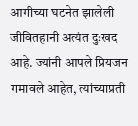आगीच्या घटनेत झालेली जीवितहानी अत्यंत दुःखद आहे. ज्यांनी आपले प्रियजन गमावले आहेत, त्यांच्याप्रती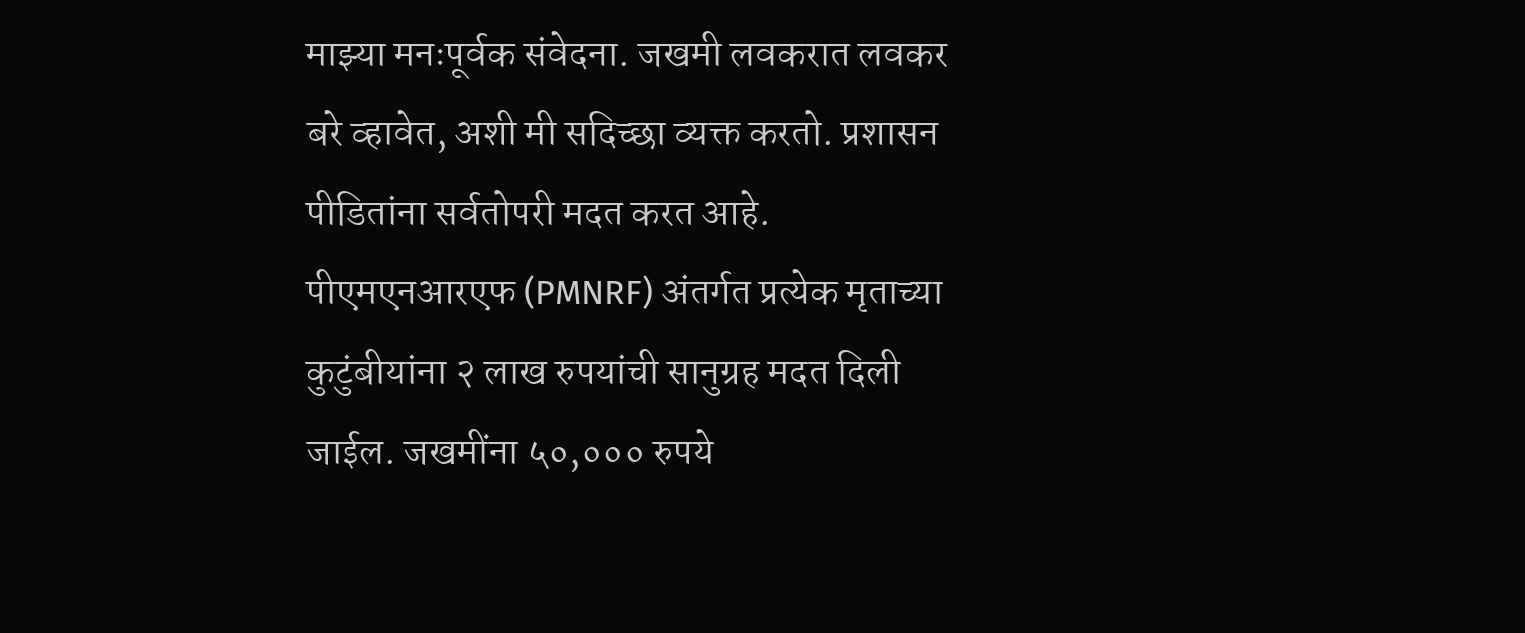माझ्या मनःपूर्वक संवेदना. जखमी लवकरात लवकर बरे व्हावेत, अशी मी सदिच्छा व्यक्त करतो. प्रशासन पीडितांना सर्वतोपरी मदत करत आहे. पीएमएनआरएफ (PMNRF) अंतर्गत प्रत्येक मृताच्या कुटुंबीयांना २ लाख रुपयांची सानुग्रह मदत दिली जाईल. जखमींना ५०,००० रुपये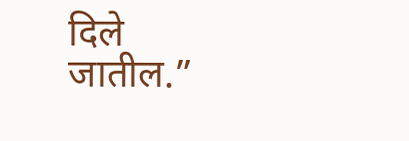दिले जातील.”